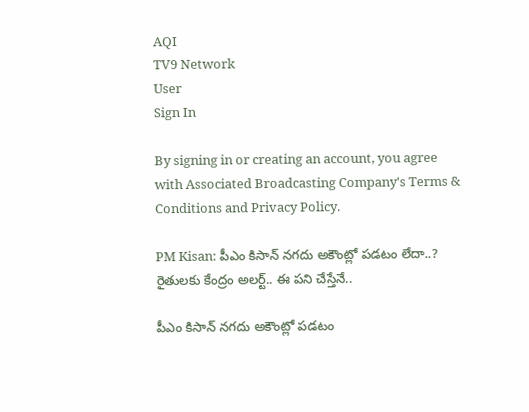AQI
TV9 Network
User
Sign In

By signing in or creating an account, you agree with Associated Broadcasting Company's Terms & Conditions and Privacy Policy.

PM Kisan: పీఎం కిసాన్ నగదు అకౌంట్లో పడటం లేదా..? రైతులకు కేంద్రం అలర్ట్.. ఈ పని చేస్తేనే..

పీఎం కిసాన్ నగదు అకౌంట్లో పడటం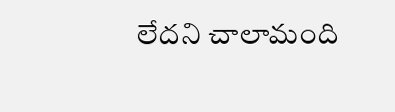లేదని చాలామంది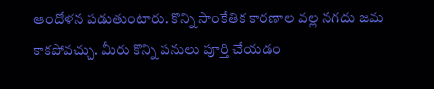ఆందోళన పడుతుంటారు. కొన్ని సాంకేతిక కారణాల వల్ల నగదు జమ కాకపోవచ్చు. మీరు కొన్ని పనులు పూర్తి చేయడం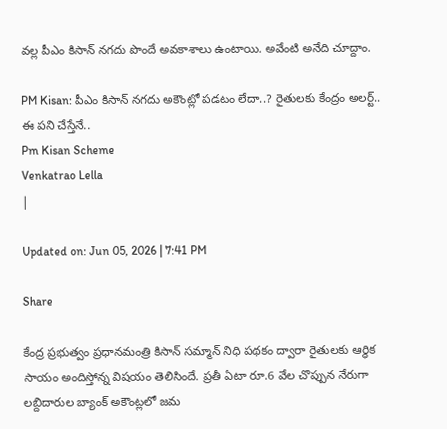వల్ల పీఎం కిసాన్ నగదు పొందే అవకాశాలు ఉంటాయి. అవేంటి అనేది చూద్దాం.

PM Kisan: పీఎం కిసాన్ నగదు అకౌంట్లో పడటం లేదా..? రైతులకు కేంద్రం అలర్ట్.. ఈ పని చేస్తేనే..
Pm Kisan Scheme
Venkatrao Lella
|

Updated on: Jun 05, 2026 | 7:41 PM

Share

కేంద్ర ప్రభుత్వం ప్రధానమంత్రి కిసాన్ సమ్మాన్ నిధి పథకం ద్వారా రైతులకు ఆర్ధిక సాయం అందిస్తోన్న విషయం తెలిసిందే. ప్రతీ ఏటా రూ.6 వేల చొప్పున నేరుగా లబ్దిదారుల బ్యాంక్ అకౌంట్లలో జమ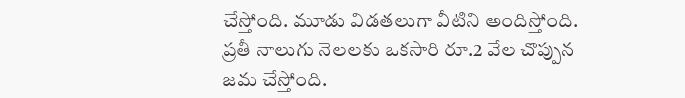చేస్తోంది. మూడు విడతలుగా వీటిని అందిస్తోంది. ప్రతీ నాలుగు నెలలకు ఒకసారి రూ.2 వేల చొప్పున జమ చేస్తోంది.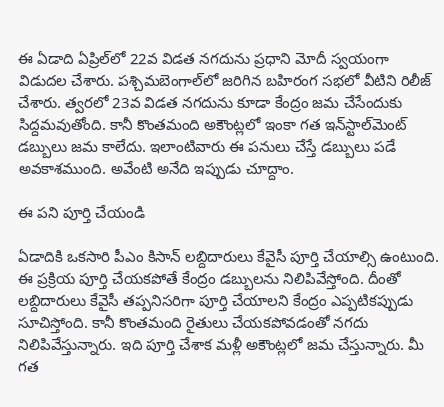ఈ ఏడాది ఏప్రిల్‌లో 22వ విడత నగదును ప్రధాని మోదీ స్వయంగా విడుదల చేశారు. పశ్చిమబెంగాల్‌లో జరిగిన బహిరంగ సభలో వీటిని రిలీజ్ చేశారు. త్వరలో 23వ విడత నగదును కూడా కేంద్రం జమ చేసేందుకు సిద్దమవుతోంది. కానీ కొంతమంది అకౌంట్లలో ఇంకా గత ఇన్‌స్టాల్‌మెంట్ డబ్బులు జమ కాలేదు. ఇలాంటివారు ఈ పనులు చేస్తే డబ్బులు పడే అవకాశముంది. అవేంటి అనేది ఇప్పుడు చూద్దాం.

ఈ పని పూర్తి చేయండి

ఏడాదికి ఒకసారి పీఎం కిసాన్ లబ్దిదారులు కేవైసీ పూర్తి చేయాల్సి ఉంటుంది. ఈ ప్రక్రియ పూర్తి చేయకపోతే కేంద్రం డబ్బులను నిలిపివేస్తోంది. దీంతో లబ్దిదారులు కేవైసీ తప్పనిసరిగా పూర్తి చేయాలని కేంద్రం ఎప్పటికప్పుడు సూచిస్తోంది. కానీ కొంతమంది రైతులు చేయకపోవడంతో నగదు నిలిపివేస్తున్నారు. ఇది పూర్తి చేశాక మళ్లీ అకౌంట్లలో జమ చేస్తున్నారు. మీ గత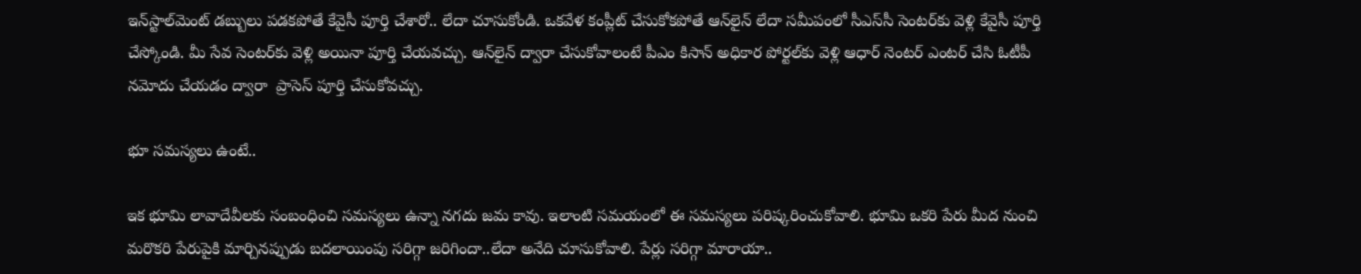ఇన్‌స్టాల్‌మెంట్ డబ్బులు పడకపోతే కేవైసీ పూర్తి చేశారో.. లేదా చూసుకోండి. ఒకవేళ కంప్లీట్ చేసుకోకపోతే ఆన్‌లైన్ లేదా సమీపంలో సీఎస్‌సీ సెంటర్‌కు వెళ్లి కేవైసీ పూర్తి చేస్కోండి. మీ సేవ సెంటర్‌కు వెళ్లి అయినా పూర్తి చేయవచ్చు. ఆన్‌లైన్ ద్వారా చేసుకోవాలంటే పీఎం కిసాన్ అధికార పోర్టల్‌కు వెళ్లి ఆధార్ నెంటర్ ఎంటర్ చేసి ఓటీపీ నమోదు చేయడం ద్వారా  ప్రాసెస్ పూర్తి చేసుకోవచ్చు.

భూ సమస్యలు ఉంటే..

ఇక భూమి లావాదేవీలకు సంబంధించి సమస్యలు ఉన్నా నగదు జమ కావు. ఇలాంటి సమయంలో ఈ సమస్యలు పరిష్కరించుకోవాలి. భూమి ఒకరి పేరు మీద నుంచి మరొకరి పేరుపైకి మార్చినప్పుడు బదలాయింపు సరిగ్గా జరిగిందా..లేదా అనేది చూసుకోవాలి. పేర్లు సరిగ్గా మారాయా..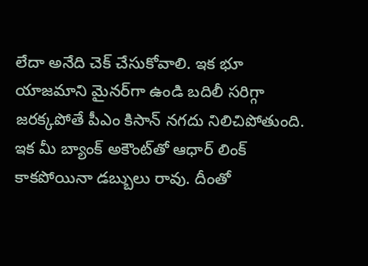లేదా అనేది చెక్ చేసుకోవాలి. ఇక భూ యాజమాని మైనర్‌గా ఉండి బదిలీ సరిగ్గా జరక్కపోతే పీఎం కిసాన్ నగదు నిలిచిపోతుంది. ఇక మీ బ్యాంక్ అకౌంట్‌తో ఆధార్ లింక్ కాకపోయినా డబ్బులు రావు. దీంతో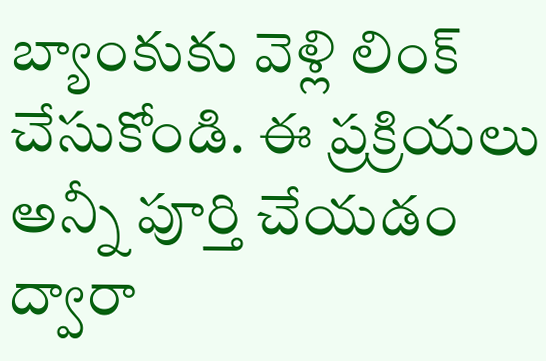బ్యాంకుకు వెళ్లి లింక్ చేసుకోండి. ఈ ప్రక్రియలు అన్నీ పూర్తి చేయడం ద్వారా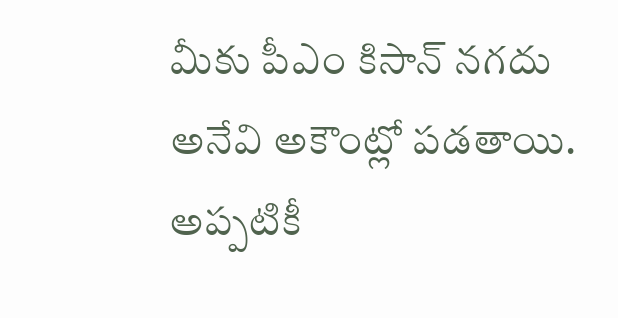మీకు పీఎం కిసాన్ నగదు అనేవి అకౌంట్లో పడతాయి. అప్పటికీ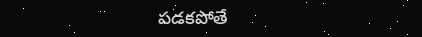పడకపోతే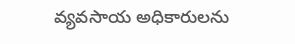వ్యవసాయ అధికారులను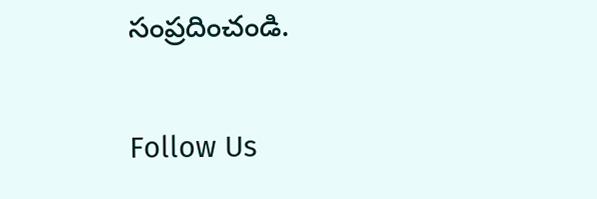సంప్రదించండి.

Follow Us